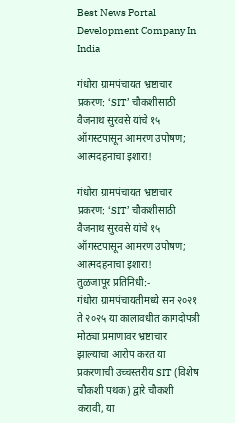Best News Portal Development Company In India

गंधोरा ग्रामपंचायत भ्रष्टाचार प्रकरण: ‘SIT’ चौकशीसाठी वैजनाथ सुरवसे यांचे १५ ऑगस्टपासून आमरण उपोषण; आत्मदहनाचा इशारा!

गंधोरा ग्रामपंचायत भ्रष्टाचार प्रकरण: ‘SIT’ चौकशीसाठी वैजनाथ सुरवसे यांचे १५ ऑगस्टपासून आमरण उपोषण; आत्मदहनाचा इशारा!
तुळजापूर प्रतिनिधी:-
गंधोरा ग्रामपंचायतीमध्ये सन २०२१ ते २०२५ या कालावधीत कागदोपत्री मोठ्या प्रमाणावर भ्रष्टाचार झाल्याचा आरोप करत या प्रकरणाची उच्चस्तरीय SIT (विशेष चौकशी पथक) द्वारे चौकशी करावी, या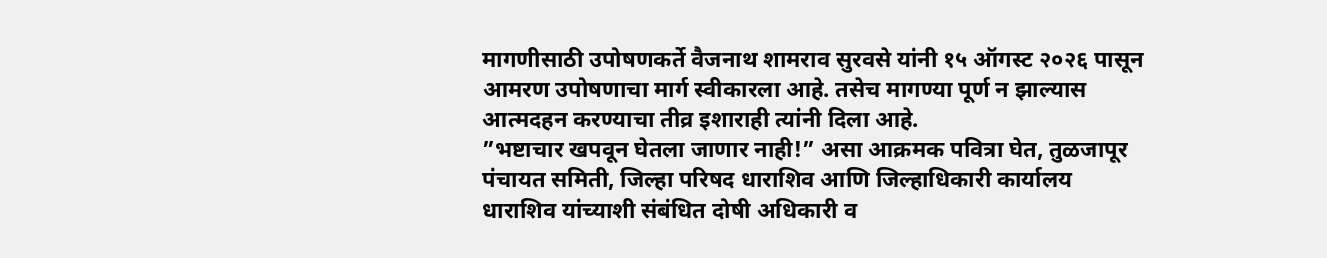मागणीसाठी उपोषणकर्ते वैजनाथ शामराव सुरवसे यांनी १५ ऑगस्ट २०२६ पासून आमरण उपोषणाचा मार्ग स्वीकारला आहे. तसेच मागण्या पूर्ण न झाल्यास आत्मदहन करण्याचा तीव्र इशाराही त्यांनी दिला आहे.
”भष्टाचार खपवून घेतला जाणार नाही!” असा आक्रमक पवित्रा घेत, तुळजापूर पंचायत समिती, जिल्हा परिषद धाराशिव आणि जिल्हाधिकारी कार्यालय धाराशिव यांच्याशी संबंधित दोषी अधिकारी व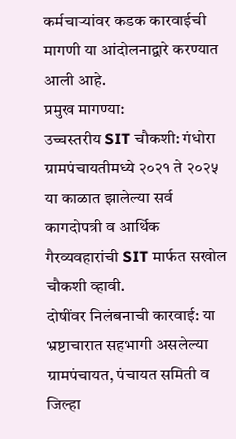कर्मचाऱ्यांवर कडक कारवाईची मागणी या आंदोलनाद्वारे करण्यात आली आहे.
प्रमुख मागण्या:
उच्चस्तरीय SIT चौकशी: गंधोरा ग्रामपंचायतीमध्ये २०२१ ते २०२५ या काळात झालेल्या सर्व कागदोपत्री व आर्थिक गैरव्यवहारांची SIT मार्फत सखोल चौकशी व्हावी.
दोषींवर निलंबनाची कारवाई: या भ्रष्टाचारात सहभागी असलेल्या ग्रामपंचायत, पंचायत समिती व जिल्हा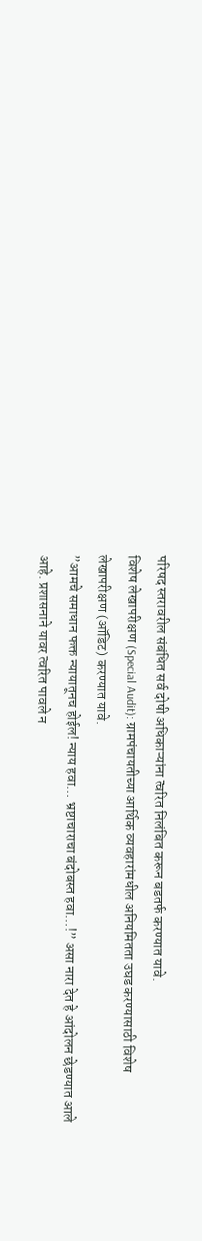परिषद स्तरावरील संबंधित सर्व दोषी अधिकाऱ्यांना त्वरित निलंबित करून बडतर्फ करण्यात यावे.
विशेष लेखापरीक्षण (Special Audit): ग्रामपंचायतीच्या आर्थिक व्यवहारांमधील अनियमितता उघड करण्यासाठी विशेष लेखापरीक्षण (ऑडिट) करण्यात यावे.
”आमचे समाधान फक्त न्यायातूनच होईल! न्याय हवा… भ्रष्टाचाराचा बंदोबस्त हवा…!” असा नारा देत हे आंदोलन छेडण्यात आले आहे. प्रशासनाने यावर त्वरित पावले न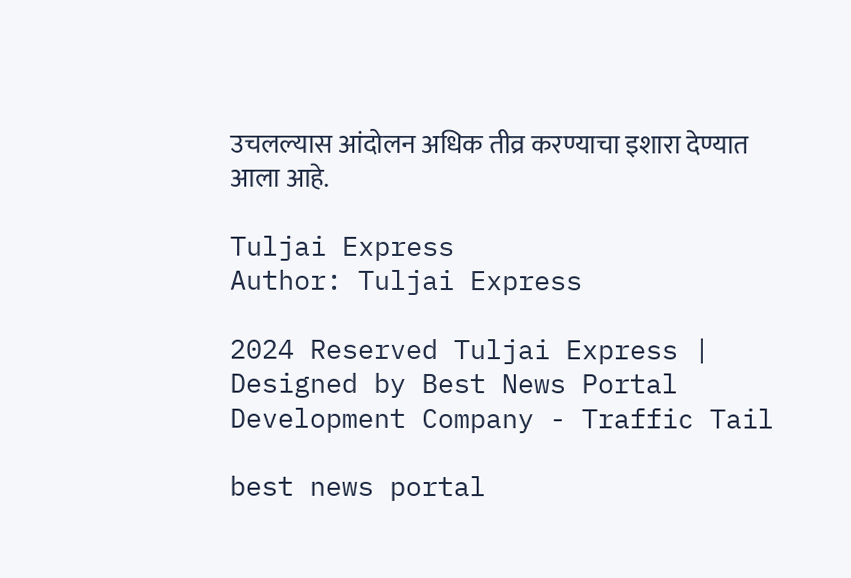उचलल्यास आंदोलन अधिक तीव्र करण्याचा इशारा देण्यात आला आहे.

Tuljai Express
Author: Tuljai Express

2024 Reserved Tuljai Express | Designed by Best News Portal Development Company - Traffic Tail

best news portal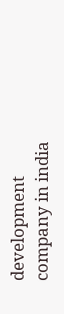development company in india